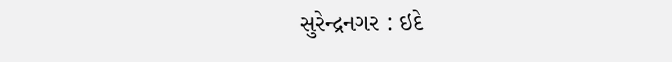સુરેન્દ્રનગર : ઇદે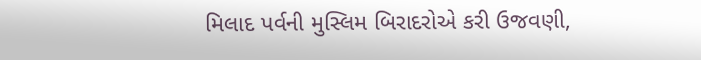મિલાદ પર્વની મુસ્લિમ બિરાદરોએ કરી ઉજવણી,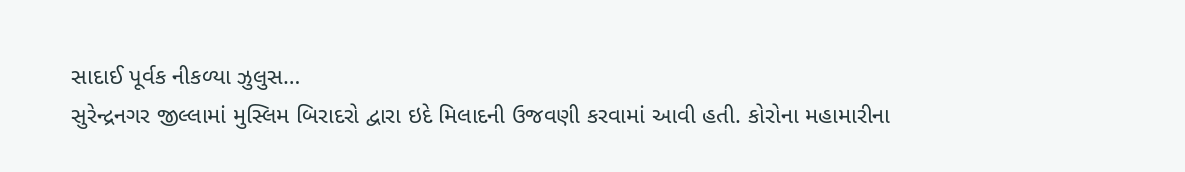સાદાઈ પૂર્વક નીકળ્યા ઝુલુસ…
સુરેન્દ્રનગર જીલ્લામાં મુસ્લિમ બિરાદરો દ્વારા ઇદે મિલાદની ઉજવણી કરવામાં આવી હતી. કોરોના મહામારીના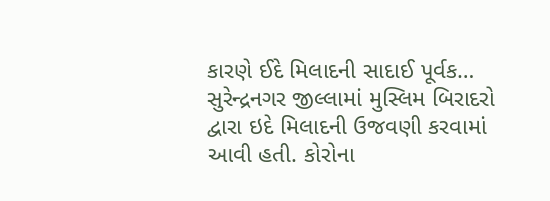કારણે ઈદે મિલાદની સાદાઈ પૂર્વક…
સુરેન્દ્રનગર જીલ્લામાં મુસ્લિમ બિરાદરો દ્વારા ઇદે મિલાદની ઉજવણી કરવામાં આવી હતી. કોરોના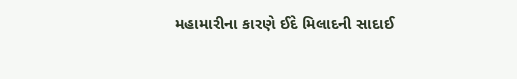મહામારીના કારણે ઈદે મિલાદની સાદાઈ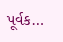પૂર્વક…